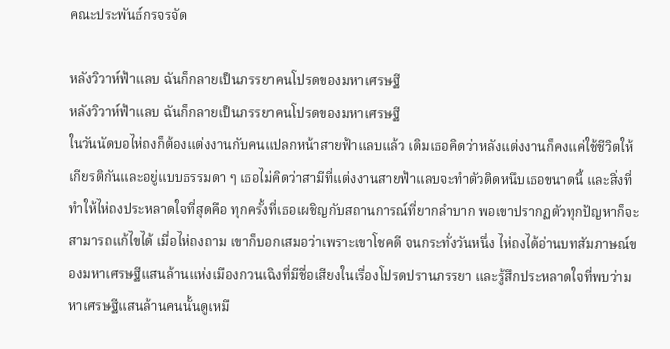คณะประพันธ์กรจรจัด

หลังวิวาห์ฟ้าแลบ ฉันก็กลายเป็นภรรยาคนโปรดของมหาเศรษฐี
หลังวิวาห์ฟ้าแลบ ฉันก็กลายเป็นภรรยาคนโปรดของมหาเศรษฐี
ในวันนัดบอไห่ถงก็ต้องแต่งงานกับคนแปลกหน้าสายฟ้าแลบแล้ว เดิมเธอคิดว่าหลังแต่งงานก็คงแค่ใช้ชีวิตให้เกียรติกันและอยู่แบบธรรมดา ๆ เธอไม่คิดว่าสามีที่แต่งงานสายฟ้าแลบจะทำตัวติดหนึบเธอขนาดนี้ และสิ่งที่ทําให้ไห่ถงประหลาดใจที่สุดคือ ทุกครั้งที่เธอเผชิญกับสถานการณ์ที่ยากลําบาก พอเขาปรากฏตัวทุกปัญหาก็จะสามารถแก้ไขได้ เมื่อไห่ถงถาม เขาก็บอกเสมอว่าเพราะเขาโชคดี จนกระทั่งวันหนึ่ง ไห่ถงได้อ่านบทสัมภาษณ์ของมหาเศรษฐีแสนล้านแห่งเมืองกวนเฉิงที่มีชื่อเสียงในเรื่องโปรดปรานภรรยา และรู้สึกประหลาดใจที่พบว่ามหาเศรษฐีแสนล้านคนนั้นดูเหมื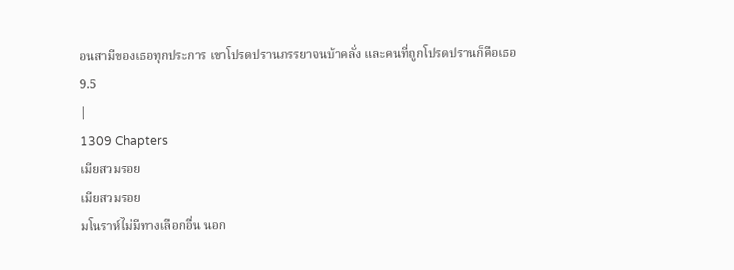อนสามีของเธอทุกประการ เขาโปรดปรานภรรยาจนบ้าคลั่ง และคนที่ถูกโปรดปรานก็คือเธอ
9.5
|
1309 Chapters
เมียสวมรอย
เมียสวมรอย
มโนราห์ไม่มีทางเลือกอื่น นอก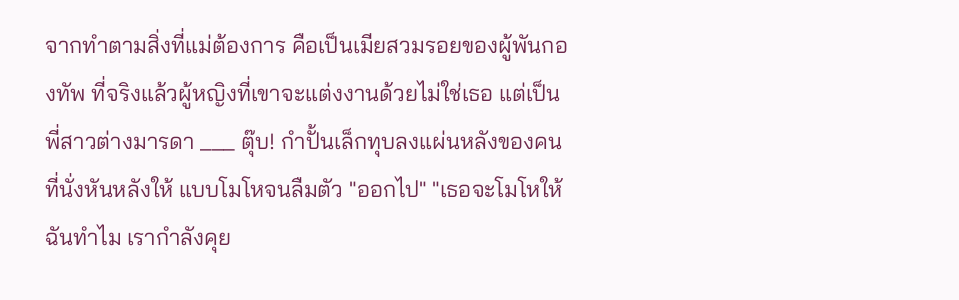จากทำตามสิ่งที่แม่ต้องการ คือเป็นเมียสวมรอยของผู้พันกองทัพ ที่จริงแล้วผู้หญิงที่เขาจะแต่งงานด้วยไม่ใช่เธอ แต่เป็นพี่สาวต่างมารดา ___ ตุ๊บ! กำปั้นเล็กทุบลงแผ่นหลังของคนที่นั่งหันหลังให้ แบบโมโหจนลืมตัว "ออกไป" "เธอจะโมโหให้ฉันทำไม เรากำลังคุย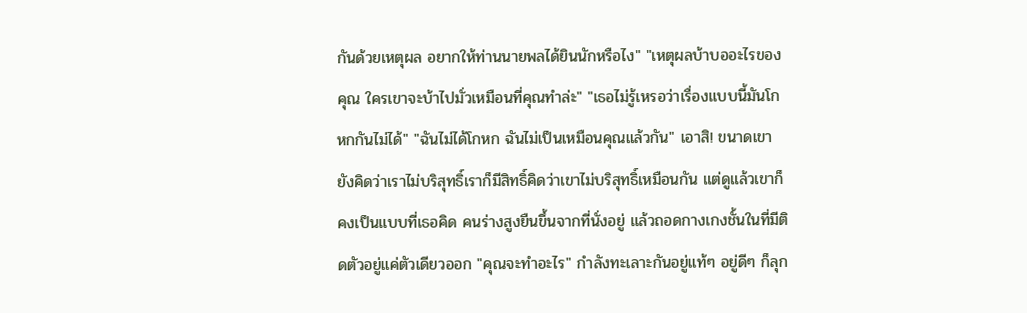กันด้วยเหตุผล อยากให้ท่านนายพลได้ยินนักหรือไง" "เหตุผลบ้าบออะไรของคุณ ใครเขาจะบ้าไปมั่วเหมือนที่คุณทำล่ะ" "เธอไม่รู้เหรอว่าเรื่องแบบนี้มันโกหกกันไม่ได้" "ฉันไม่ได้โกหก ฉันไม่เป็นเหมือนคุณแล้วกัน" เอาสิ! ขนาดเขายังคิดว่าเราไม่บริสุทธิ์เราก็มีสิทธิ์คิดว่าเขาไม่บริสุทธิ์เหมือนกัน แต่ดูแล้วเขาก็คงเป็นแบบที่เธอคิด คนร่างสูงยืนขึ้นจากที่นั่งอยู่ แล้วถอดกางเกงชั้นในที่มีติดตัวอยู่แค่ตัวเดียวออก "คุณจะทำอะไร" กำลังทะเลาะกันอยู่แท้ๆ อยู่ดีๆ ก็ลุก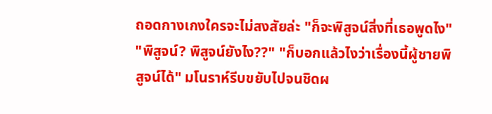ถอดกางเกงใครจะไม่สงสัยล่ะ "ก็จะพิสูจน์สิ่งที่เธอพูดไง" "พิสูจน์? พิสูจน์ยังไง??" "ก็บอกแล้วไงว่าเรื่องนี้ผู้ชายพิสูจน์ได้" มโนราห์รีบขยับไปจนชิดผ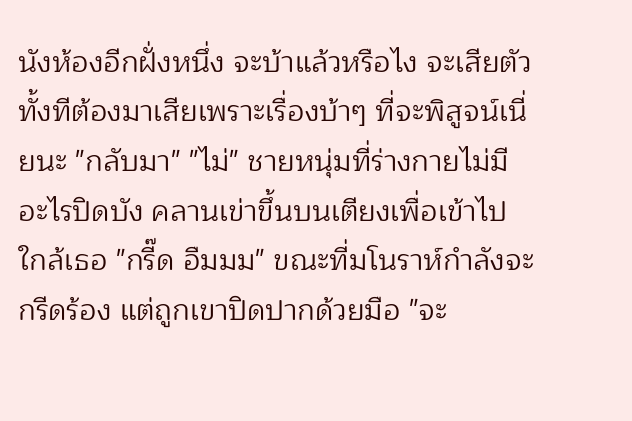นังห้องอีกฝั่งหนึ่ง จะบ้าแล้วหรือไง จะเสียตัวทั้งทีต้องมาเสียเพราะเรื่องบ้าๆ ที่จะพิสูจน์เนี่ยนะ "กลับมา" "ไม่" ชายหนุ่มที่ร่างกายไม่มีอะไรปิดบัง คลานเข่าขึ้นบนเตียงเพื่อเข้าไปใกล้เธอ "กรี๊ด อืมมม" ขณะที่มโนราห์กำลังจะกรีดร้อง แต่ถูกเขาปิดปากด้วยมือ "จะ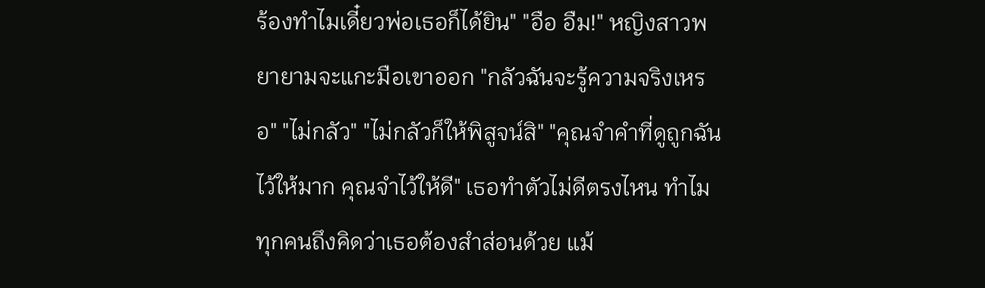ร้องทำไมเดี๋ยวพ่อเธอก็ได้ยิน" "อือ อืม!" หญิงสาวพยายามจะแกะมือเขาออก "กลัวฉันจะรู้ความจริงเหรอ" "ไม่กลัว" "ไม่กลัวก็ให้พิสูจน์สิ" "คุณจำคำที่ดูถูกฉันไว้ให้มาก คุณจำไว้ให้ดี" เธอทำตัวไม่ดีตรงไหน ทำไมทุกคนถึงคิดว่าเธอต้องสำส่อนด้วย แม้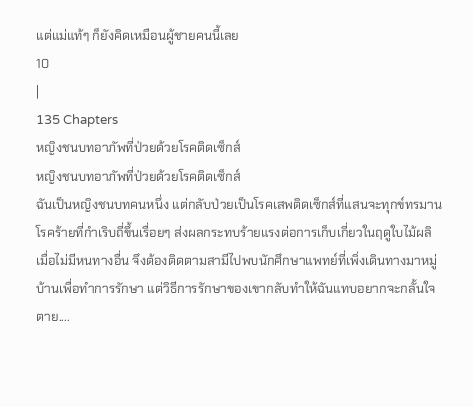แต่แม่แท้ๆ ก็ยังคิดเหมือนผู้ชายคนนี้เลย
10
|
135 Chapters
หญิงชนบทอาภัพที่ป่วยด้วยโรคติดเซ็กส์
หญิงชนบทอาภัพที่ป่วยด้วยโรคติดเซ็กส์
ฉันเป็นหญิงชนบทคนหนึ่ง แต่กลับป่วยเป็นโรคเสพติดเซ็กส์ที่แสนจะทุกข์ทรมาน โรคร้ายที่กำเริบถี่ขึ้นเรื่อยๆ ส่งผลกระทบร้ายแรงต่อการเก็บเกี่ยวในฤดูใบไม้ผลิ เมื่อไม่มีหนทางอื่น จึงต้องติดตามสามีไปพบนักศึกษาแพทย์ที่เพิ่งเดินทางมาหมู่บ้านเพื่อทำการรักษา แต่วิธีการรักษาของเขากลับทำให้ฉันแทบอยากจะกลั้นใจตาย....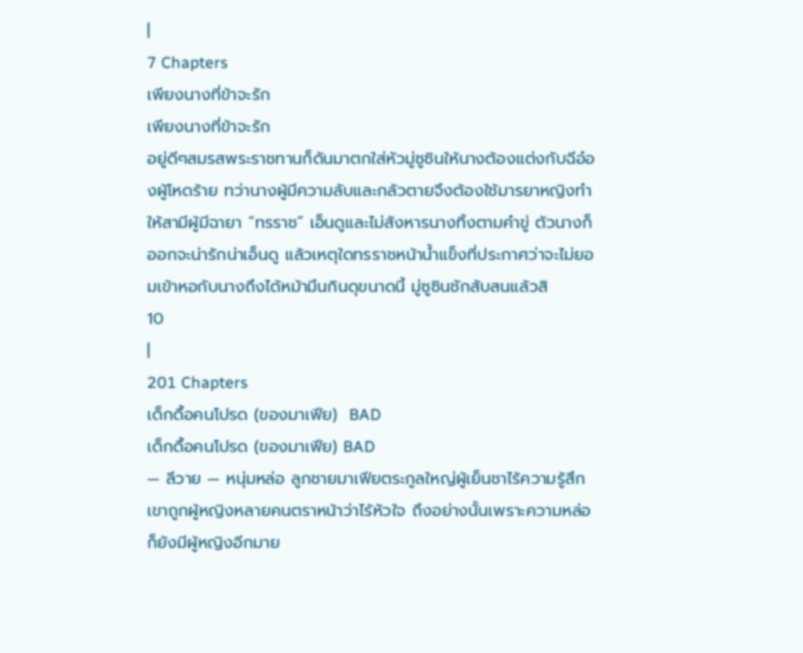|
7 Chapters
เพียงนางที่ข้าจะรัก
เพียงนางที่ข้าจะรัก
อยู่ดีๆสมรสพระราชทานก็ดันมาตกใส่หัวมู่ซูซินให้นางต้องแต่งกับฉีอ๋องผู้โหดร้าย ทว่านางผู้มีความลับและกลัวตายจึงต้องใช้มารยาหญิงทำให้สามีผู้มีฉายา “ทรราช” เอ็นดูและไม่สังหารนางทิ้งตามคำขู่ ตัวนางก็ออกจะน่ารักน่าเอ็นดู แล้วเหตุใดทรราชหน้าน้ำแข็งที่ประกาศว่าจะไม่ยอมเข้าหอกับนางถึงได้หม้ามึนกินดุขนาดนี้ มู่ซูซินชักสับสนแล้วสิ
10
|
201 Chapters
เด็กดื้อคนโปรด (ของมาเฟีย)  BAD
เด็กดื้อคนโปรด (ของมาเฟีย) BAD
— ลีวาย — หนุ่มหล่อ ลูกชายมาเฟียตระกูลใหญ่ผู้เย็นชาไร้ความรู้สึก เขาถูกผู้หญิงหลายคนตราหน้าว่าไร้หัวใจ ถึงอย่างนั้นเพราะความหล่อก็ยังมีผู้หญิงอีกมาย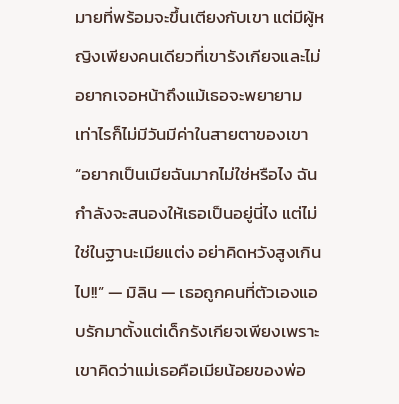มายที่พร้อมจะขึ้นเตียงกับเขา แต่มีผู้หญิงเพียงคนเดียวที่เขารังเกียจและไม่อยากเจอหน้าถึงแม้เธอจะพยายามเท่าไรก็ไม่มีวันมีค่าในสายตาของเขา “อยากเป็นเมียฉันมากไม่ใช่หรือไง ฉันกำลังจะสนองให้เธอเป็นอยู่นี่ไง แต่ไม่ใช่ในฐานะเมียแต่ง อย่าคิดหวังสูงเกินไป!!” — มิลิน — เธอถูกคนที่ตัวเองแอบรักมาตั้งแต่เด็กรังเกียจเพียงเพราะเขาคิดว่าแม่เธอคือเมียน้อยของพ่อ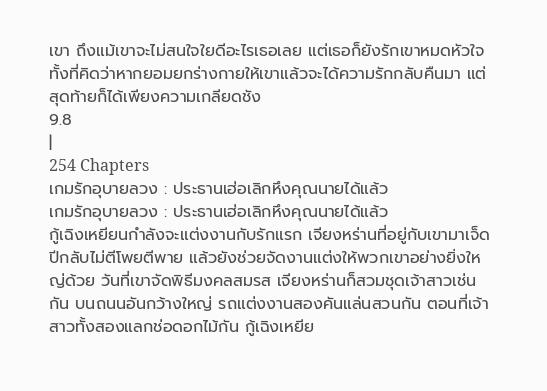เขา ถึงแม้เขาจะไม่สนใจใยดีอะไรเธอเลย แต่เธอก็ยังรักเขาหมดหัวใจ ทั้งที่คิดว่าหากยอมยกร่างกายให้เขาแล้วจะได้ความรักกลับคืนมา แต่สุดท้ายก็ได้เพียงความเกลียดชัง
9.8
|
254 Chapters
เกมรักอุบายลวง : ประธานเฮ่อเลิกหึงคุณนายได้แล้ว
เกมรักอุบายลวง : ประธานเฮ่อเลิกหึงคุณนายได้แล้ว
กู้เฉิงเหยียนกำลังจะแต่งงานกับรักแรก เจียงหร่านที่อยู่กับเขามาเจ็ดปีกลับไม่ตีโพยตีพาย แล้วยังช่วยจัดงานแต่งให้พวกเขาอย่างยิ่งใหญ่ด้วย วันที่เขาจัดพิธีมงคลสมรส เจียงหร่านก็สวมชุดเจ้าสาวเช่นกัน บนถนนอันกว้างใหญ่ รถแต่งงานสองคันแล่นสวนกัน ตอนที่เจ้าสาวทั้งสองแลกช่อดอกไม้กัน กู้เฉิงเหยีย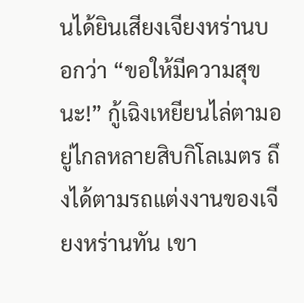นได้ยินเสียงเจียงหร่านบอกว่า “ขอให้มีความสุขนะ!” กู้เฉิงเหยียนไล่ตามอยู่ไกลหลายสิบกิโลเมตร ถึงได้ตามรถแต่งงานของเจียงหร่านทัน เขา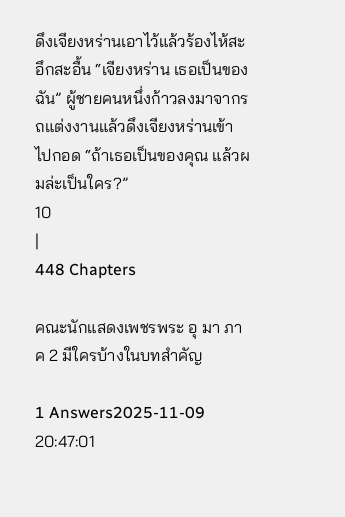ดึงเจียงหร่านเอาไว้แล้วร้องไห้สะอึกสะอื้น “เจียงหร่าน เธอเป็นของฉัน” ผู้ชายคนหนึ่งก้าวลงมาจากรถแต่งงานแล้วดึงเจียงหร่านเข้าไปกอด “ถ้าเธอเป็นของคุณ แล้วผมล่ะเป็นใคร?”
10
|
448 Chapters

คณะนักแสดงเพชรพระ อุ มา ภาค 2 มีใครบ้างในบทสำคัญ

1 Answers2025-11-09 20:47:01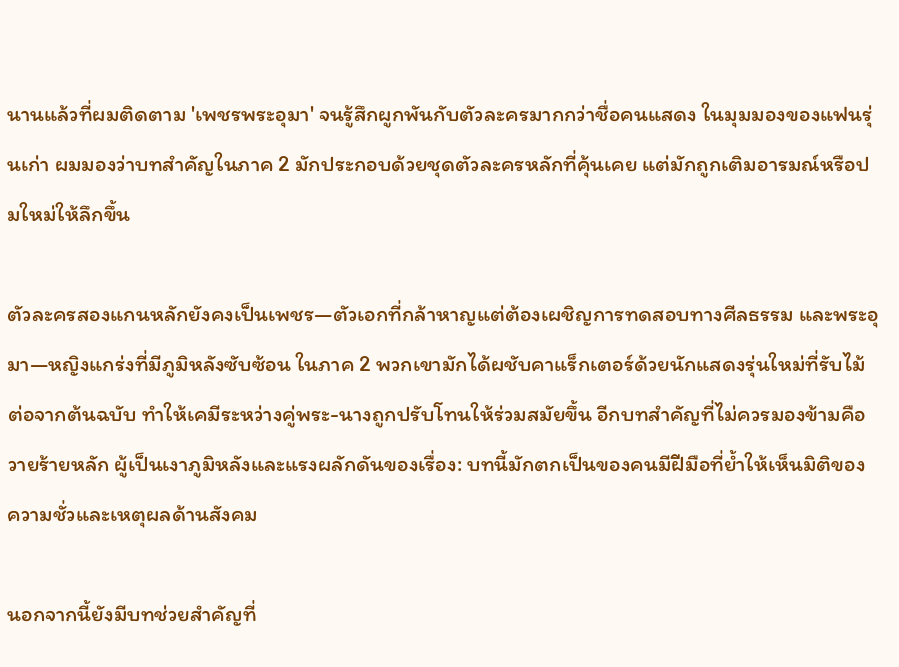นานแล้วที่ผมติดตาม 'เพชรพระอุมา' จนรู้สึกผูกพันกับตัวละครมากกว่าชื่อคนแสดง ในมุมมองของแฟนรุ่นเก่า ผมมองว่าบทสำคัญในภาค 2 มักประกอบด้วยชุดตัวละครหลักที่คุ้นเคย แต่มักถูกเติมอารมณ์หรือปมใหม่ให้ลึกขึ้น

ตัวละครสองแกนหลักยังคงเป็นเพชร—ตัวเอกที่กล้าหาญแต่ต้องเผชิญการทดสอบทางศีลธรรม และพระอุมา—หญิงแกร่งที่มีภูมิหลังซับซ้อน ในภาค 2 พวกเขามักได้ผชับคาแร็กเตอร์ด้วยนักแสดงรุ่นใหม่ที่รับไม้ต่อจากต้นฉบับ ทำให้เคมีระหว่างคู่พระ-นางถูกปรับโทนให้ร่วมสมัยขึ้น อีกบทสำคัญที่ไม่ควรมองข้ามคือวายร้ายหลัก ผู้เป็นเงาภูมิหลังและแรงผลักดันของเรื่อง: บทนี้มักตกเป็นของคนมีฝีมือที่ย้ำให้เห็นมิติของความชั่วและเหตุผลด้านสังคม

นอกจากนี้ยังมีบทช่วยสำคัญที่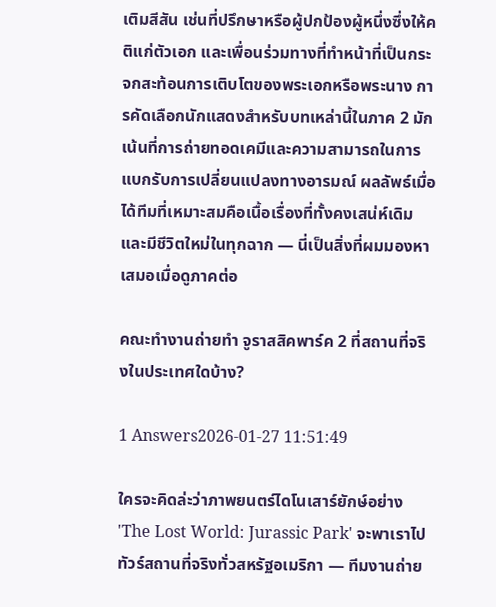เติมสีสัน เช่นที่ปรึกษาหรือผู้ปกป้องผู้หนึ่งซึ่งให้คติแก่ตัวเอก และเพื่อนร่วมทางที่ทำหน้าที่เป็นกระจกสะท้อนการเติบโตของพระเอกหรือพระนาง การคัดเลือกนักแสดงสำหรับบทเหล่านี้ในภาค 2 มักเน้นที่การถ่ายทอดเคมีและความสามารถในการแบกรับการเปลี่ยนแปลงทางอารมณ์ ผลลัพธ์เมื่อได้ทีมที่เหมาะสมคือเนื้อเรื่องที่ทั้งคงเสน่ห์เดิมและมีชีวิตใหม่ในทุกฉาก — นี่เป็นสิ่งที่ผมมองหาเสมอเมื่อดูภาคต่อ

คณะทำงานถ่ายทำ จูราสสิคพาร์ค 2 ที่สถานที่จริงในประเทศใดบ้าง?

1 Answers2026-01-27 11:51:49

ใครจะคิดล่ะว่าภาพยนตร์ไดโนเสาร์ยักษ์อย่าง 'The Lost World: Jurassic Park' จะพาเราไปทัวร์สถานที่จริงทั่วสหรัฐอเมริกา — ทีมงานถ่าย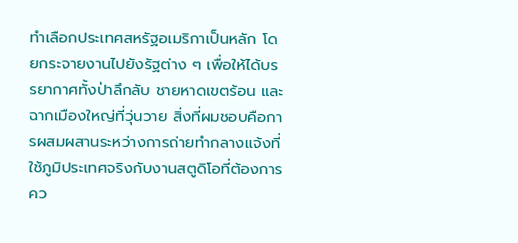ทำเลือกประเทศสหรัฐอเมริกาเป็นหลัก โดยกระจายงานไปยังรัฐต่าง ๆ เพื่อให้ได้บรรยากาศทั้งป่าลึกลับ ชายหาดเขตร้อน และฉากเมืองใหญ่ที่วุ่นวาย สิ่งที่ผมชอบคือการผสมผสานระหว่างการถ่ายทำกลางแจ้งที่ใช้ภูมิประเทศจริงกับงานสตูดิโอที่ต้องการคว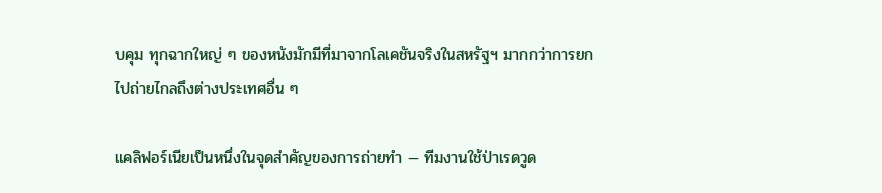บคุม ทุกฉากใหญ่ ๆ ของหนังมักมีที่มาจากโลเคชันจริงในสหรัฐฯ มากกว่าการยกไปถ่ายไกลถึงต่างประเทศอื่น ๆ

แคลิฟอร์เนียเป็นหนึ่งในจุดสำคัญของการถ่ายทำ — ทีมงานใช้ป่าเรดวูด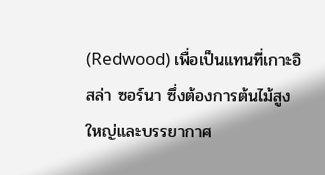(Redwood) เพื่อเป็นแทนที่เกาะอิสล่า ซอร์นา ซึ่งต้องการต้นไม้สูงใหญ่และบรรยากาศ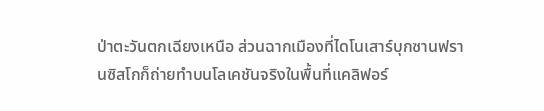ป่าตะวันตกเฉียงเหนือ ส่วนฉากเมืองที่ไดโนเสาร์บุกซานฟรานซิสโกก็ถ่ายทำบนโลเคชันจริงในพื้นที่แคลิฟอร์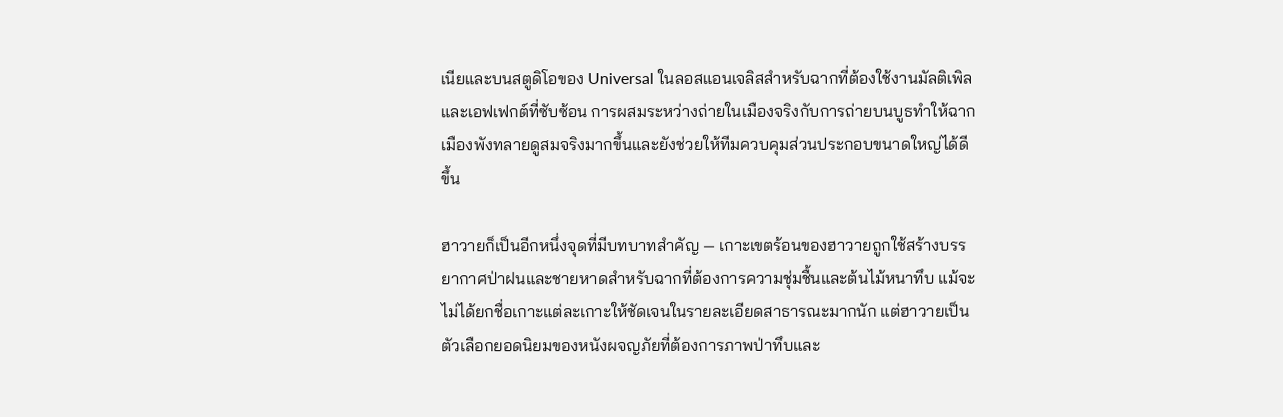เนียและบนสตูดิโอของ Universal ในลอสแอนเจลิสสำหรับฉากที่ต้องใช้งานมัลติเพิลและเอฟเฟกต์ที่ซับซ้อน การผสมระหว่างถ่ายในเมืองจริงกับการถ่ายบนบูธทำให้ฉากเมืองพังทลายดูสมจริงมากขึ้นและยังช่วยให้ทีมควบคุมส่วนประกอบขนาดใหญ่ได้ดีขึ้น

ฮาวายก็เป็นอีกหนึ่งจุดที่มีบทบาทสำคัญ — เกาะเขตร้อนของฮาวายถูกใช้สร้างบรรยากาศป่าฝนและชายหาดสำหรับฉากที่ต้องการความชุ่มชื้นและต้นไม้หนาทึบ แม้จะไม่ได้ยกชื่อเกาะแต่ละเกาะให้ชัดเจนในรายละเอียดสาธารณะมากนัก แต่ฮาวายเป็นตัวเลือกยอดนิยมของหนังผจญภัยที่ต้องการภาพป่าทึบและ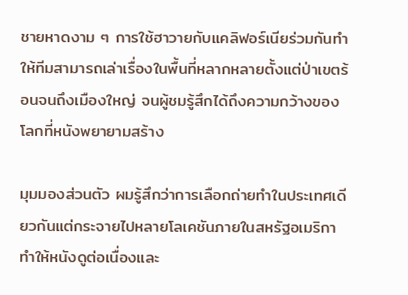ชายหาดงาม ๆ การใช้ฮาวายกับแคลิฟอร์เนียร่วมกันทำให้ทีมสามารถเล่าเรื่องในพื้นที่หลากหลายตั้งแต่ป่าเขตร้อนจนถึงเมืองใหญ่ จนผู้ชมรู้สึกได้ถึงความกว้างของโลกที่หนังพยายามสร้าง

มุมมองส่วนตัว ผมรู้สึกว่าการเลือกถ่ายทำในประเทศเดียวกันแต่กระจายไปหลายโลเคชันภายในสหรัฐอเมริกาทำให้หนังดูต่อเนื่องและ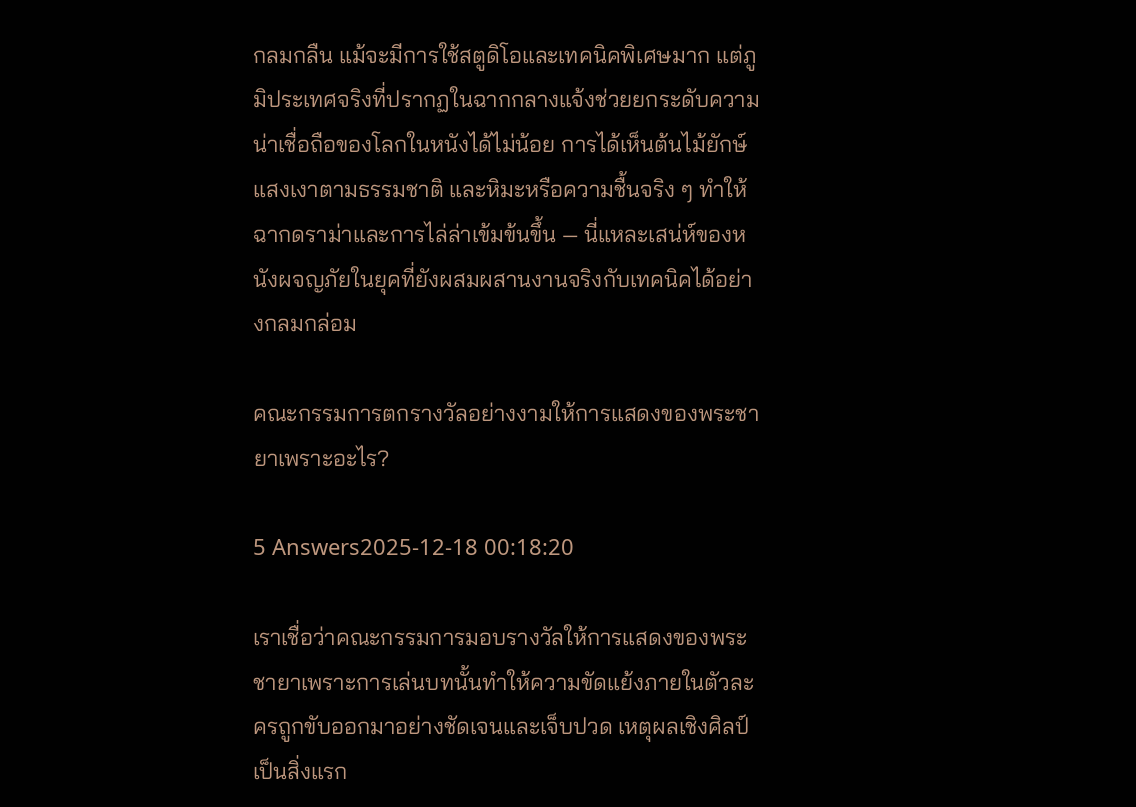กลมกลืน แม้จะมีการใช้สตูดิโอและเทคนิคพิเศษมาก แต่ภูมิประเทศจริงที่ปรากฏในฉากกลางแจ้งช่วยยกระดับความน่าเชื่อถือของโลกในหนังได้ไม่น้อย การได้เห็นต้นไม้ยักษ์ แสงเงาตามธรรมชาติ และหิมะหรือความชื้นจริง ๆ ทำให้ฉากดราม่าและการไล่ล่าเข้มข้นขึ้น — นี่แหละเสน่ห์ของหนังผจญภัยในยุคที่ยังผสมผสานงานจริงกับเทคนิคได้อย่างกลมกล่อม

คณะกรรมการตกรางวัลอย่างงามให้การแสดงของพระชายาเพราะอะไร?

5 Answers2025-12-18 00:18:20

เราเชื่อว่าคณะกรรมการมอบรางวัลให้การแสดงของพระชายาเพราะการเล่นบทนั้นทำให้ความขัดแย้งภายในตัวละครถูกขับออกมาอย่างชัดเจนและเจ็บปวด เหตุผลเชิงศิลป์เป็นสิ่งแรก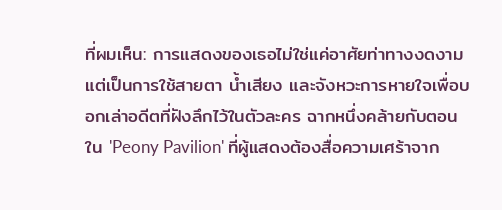ที่ผมเห็น: การแสดงของเธอไม่ใช่แค่อาศัยท่าทางงดงาม แต่เป็นการใช้สายตา น้ำเสียง และจังหวะการหายใจเพื่อบอกเล่าอดีตที่ฝังลึกไว้ในตัวละคร ฉากหนึ่งคล้ายกับตอนใน 'Peony Pavilion' ที่ผู้แสดงต้องสื่อความเศร้าจาก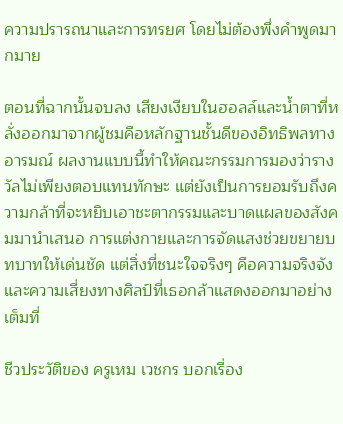ความปรารถนาและการทรยศ โดยไม่ต้องพึ่งคำพูดมากมาย

ตอนที่ฉากนั้นจบลง เสียงเงียบในฮอลล์และน้ำตาที่หลั่งออกมาจากผู้ชมคือหลักฐานชั้นดีของอิทธิพลทางอารมณ์ ผลงานแบบนี้ทำให้คณะกรรมการมองว่ารางวัลไม่เพียงตอบแทนทักษะ แต่ยังเป็นการยอมรับถึงความกล้าที่จะหยิบเอาชะตากรรมและบาดแผลของสังคมมานำเสนอ การแต่งกายและการจัดแสงช่วยขยายบทบาทให้เด่นชัด แต่สิ่งที่ชนะใจจริงๆ คือความจริงจังและความเสี่ยงทางศิลป์ที่เธอกล้าแสดงออกมาอย่างเต็มที่

ชีวประวัติของ ครูเหม เวชกร บอกเรื่อง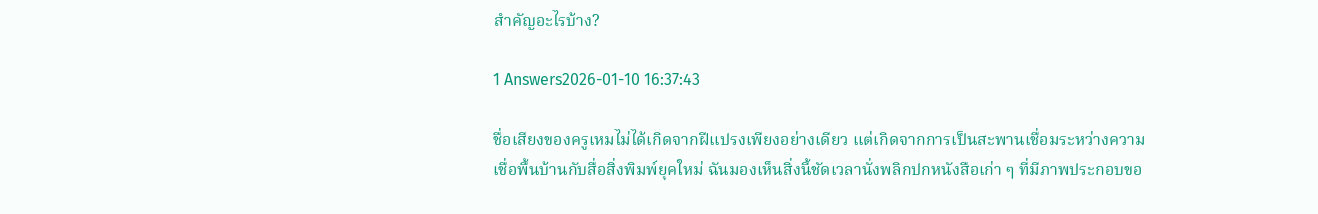สำคัญอะไรบ้าง?

1 Answers2026-01-10 16:37:43

ชื่อเสียงของครูเหมไม่ได้เกิดจากฝีแปรงเพียงอย่างเดียว แต่เกิดจากการเป็นสะพานเชื่อมระหว่างความเชื่อพื้นบ้านกับสื่อสิ่งพิมพ์ยุคใหม่ ฉันมองเห็นสิ่งนี้ชัดเวลานั่งพลิกปกหนังสือเก่า ๆ ที่มีภาพประกอบขอ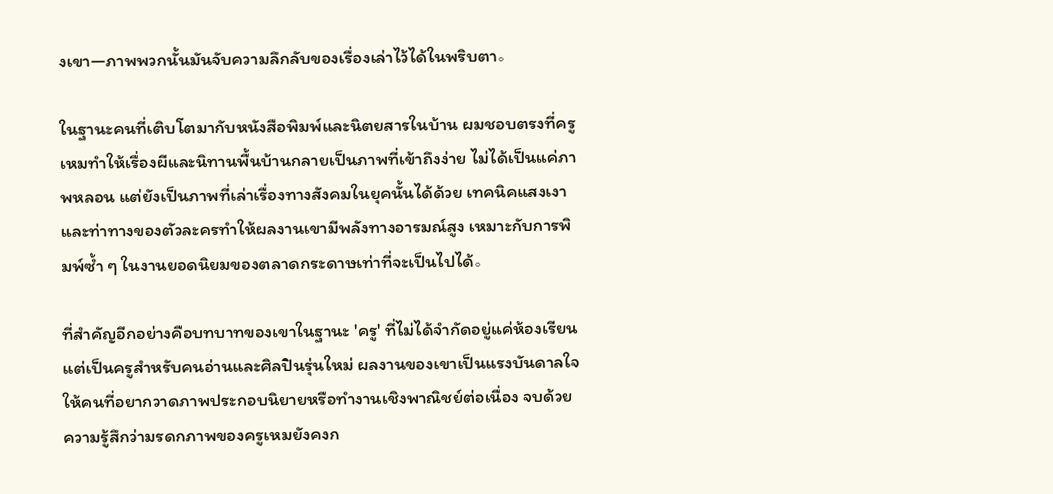งเขา—ภาพพวกนั้นมันจับความลึกลับของเรื่องเล่าไว้ได้ในพริบตา。

ในฐานะคนที่เติบโตมากับหนังสือพิมพ์และนิตยสารในบ้าน ผมชอบตรงที่ครูเหมทำให้เรื่องผีและนิทานพื้นบ้านกลายเป็นภาพที่เข้าถึงง่าย ไม่ได้เป็นแค่ภาพหลอน แต่ยังเป็นภาพที่เล่าเรื่องทางสังคมในยุคนั้นได้ด้วย เทคนิคแสงเงาและท่าทางของตัวละครทำให้ผลงานเขามีพลังทางอารมณ์สูง เหมาะกับการพิมพ์ซ้ำ ๆ ในงานยอดนิยมของตลาดกระดาษเท่าที่จะเป็นไปได้。

ที่สำคัญอีกอย่างคือบทบาทของเขาในฐานะ 'ครู' ที่ไม่ได้จำกัดอยู่แค่ห้องเรียน แต่เป็นครูสำหรับคนอ่านและศิลปินรุ่นใหม่ ผลงานของเขาเป็นแรงบันดาลใจให้คนที่อยากวาดภาพประกอบนิยายหรือทำงานเชิงพาณิชย์ต่อเนื่อง จบด้วยความรู้สึกว่ามรดกภาพของครูเหมยังคงก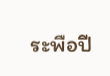ระพือปี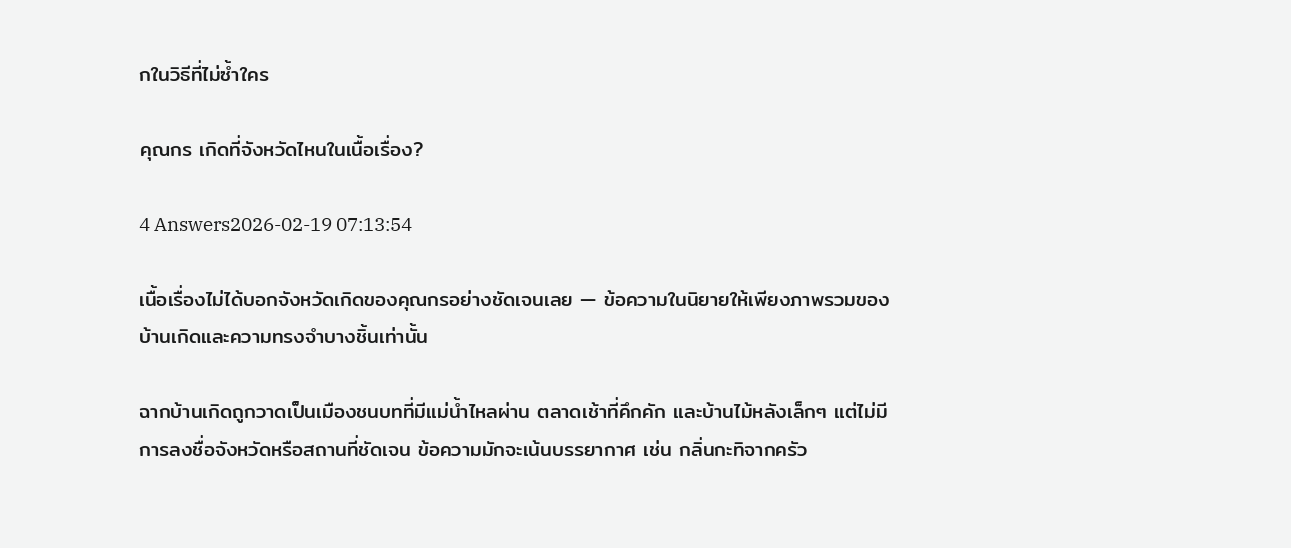กในวิธีที่ไม่ซ้ำใคร

คุณกร เกิดที่จังหวัดไหนในเนื้อเรื่อง?

4 Answers2026-02-19 07:13:54

เนื้อเรื่องไม่ได้บอกจังหวัดเกิดของคุณกรอย่างชัดเจนเลย — ข้อความในนิยายให้เพียงภาพรวมของบ้านเกิดและความทรงจำบางชิ้นเท่านั้น

ฉากบ้านเกิดถูกวาดเป็นเมืองชนบทที่มีแม่น้ำไหลผ่าน ตลาดเช้าที่คึกคัก และบ้านไม้หลังเล็กๆ แต่ไม่มีการลงชื่อจังหวัดหรือสถานที่ชัดเจน ข้อความมักจะเน้นบรรยากาศ เช่น กลิ่นกะทิจากครัว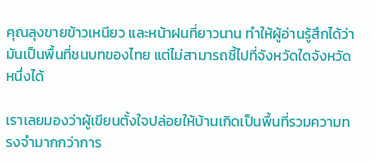คุณลุงขายข้าวเหนียว และหน้าฝนที่ยาวนาน ทำให้ผู้อ่านรู้สึกได้ว่ามันเป็นพื้นที่ชนบทของไทย แต่ไม่สามารถชี้ไปที่จังหวัดใดจังหวัดหนึ่งได้

เราเลยมองว่าผู้เขียนตั้งใจปล่อยให้บ้านเกิดเป็นพื้นที่รวมความทรงจำมากกว่าการ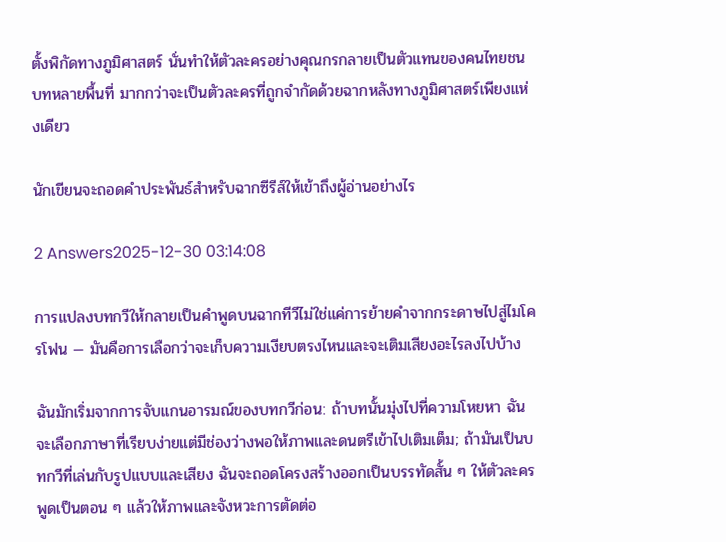ตั้งพิกัดทางภูมิศาสตร์ นั่นทำให้ตัวละครอย่างคุณกรกลายเป็นตัวแทนของคนไทยชนบทหลายพื้นที่ มากกว่าจะเป็นตัวละครที่ถูกจำกัดด้วยฉากหลังทางภูมิศาสตร์เพียงแห่งเดียว

นักเขียนจะถอดคำประพันธ์สำหรับฉากซีรีส์ให้เข้าถึงผู้อ่านอย่างไร

2 Answers2025-12-30 03:14:08

การแปลงบทกวีให้กลายเป็นคำพูดบนฉากทีวีไม่ใช่แค่การย้ายคำจากกระดาษไปสู่ไมโครโฟน — มันคือการเลือกว่าจะเก็บความเงียบตรงไหนและจะเติมเสียงอะไรลงไปบ้าง

ฉันมักเริ่มจากการจับแกนอารมณ์ของบทกวีก่อน: ถ้าบทนั้นมุ่งไปที่ความโหยหา ฉันจะเลือกภาษาที่เรียบง่ายแต่มีช่องว่างพอให้ภาพและดนตรีเข้าไปเติมเต็ม; ถ้ามันเป็นบทกวีที่เล่นกับรูปแบบและเสียง ฉันจะถอดโครงสร้างออกเป็นบรรทัดสั้น ๆ ให้ตัวละครพูดเป็นตอน ๆ แล้วให้ภาพและจังหวะการตัดต่อ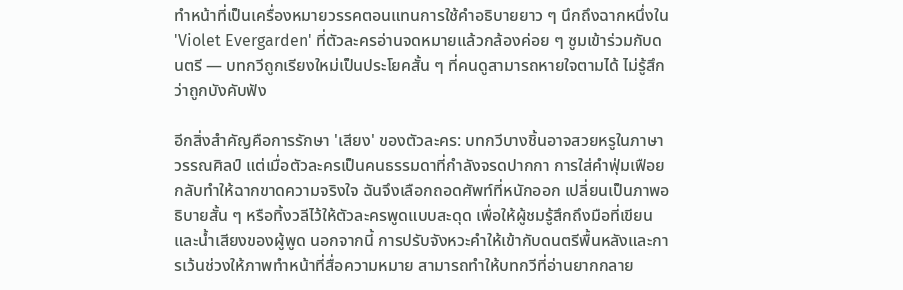ทำหน้าที่เป็นเครื่องหมายวรรคตอนแทนการใช้คำอธิบายยาว ๆ นึกถึงฉากหนึ่งใน 'Violet Evergarden' ที่ตัวละครอ่านจดหมายแล้วกล้องค่อย ๆ ซูมเข้าร่วมกับดนตรี — บทกวีถูกเรียงใหม่เป็นประโยคสั้น ๆ ที่คนดูสามารถหายใจตามได้ ไม่รู้สึกว่าถูกบังคับฟัง

อีกสิ่งสำคัญคือการรักษา 'เสียง' ของตัวละคร: บทกวีบางชิ้นอาจสวยหรูในภาษาวรรณศิลป์ แต่เมื่อตัวละครเป็นคนธรรมดาที่กำลังจรดปากกา การใส่คำฟุ่มเฟือยกลับทำให้ฉากขาดความจริงใจ ฉันจึงเลือกถอดศัพท์ที่หนักออก เปลี่ยนเป็นภาพอธิบายสั้น ๆ หรือทิ้งวลีไว้ให้ตัวละครพูดแบบสะดุด เพื่อให้ผู้ชมรู้สึกถึงมือที่เขียนและน้ำเสียงของผู้พูด นอกจากนี้ การปรับจังหวะคำให้เข้ากับดนตรีพื้นหลังและการเว้นช่วงให้ภาพทำหน้าที่สื่อความหมาย สามารถทำให้บทกวีที่อ่านยากกลาย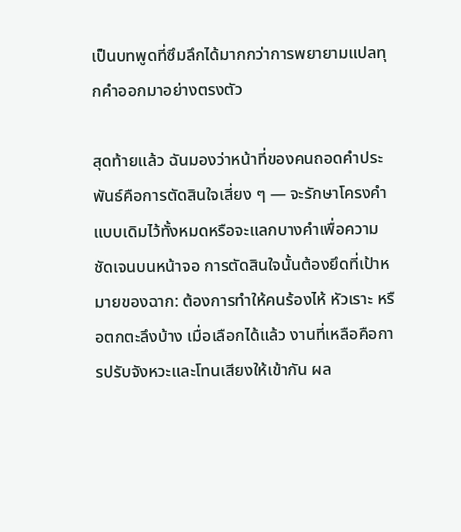เป็นบทพูดที่ซึมลึกได้มากกว่าการพยายามแปลทุกคำออกมาอย่างตรงตัว

สุดท้ายแล้ว ฉันมองว่าหน้าที่ของคนถอดคำประพันธ์คือการตัดสินใจเสี่ยง ๆ — จะรักษาโครงคำแบบเดิมไว้ทั้งหมดหรือจะแลกบางคำเพื่อความชัดเจนบนหน้าจอ การตัดสินใจนั้นต้องยึดที่เป้าหมายของฉาก: ต้องการทำให้คนร้องไห้ หัวเราะ หรือตกตะลึงบ้าง เมื่อเลือกได้แล้ว งานที่เหลือคือการปรับจังหวะและโทนเสียงให้เข้ากัน ผล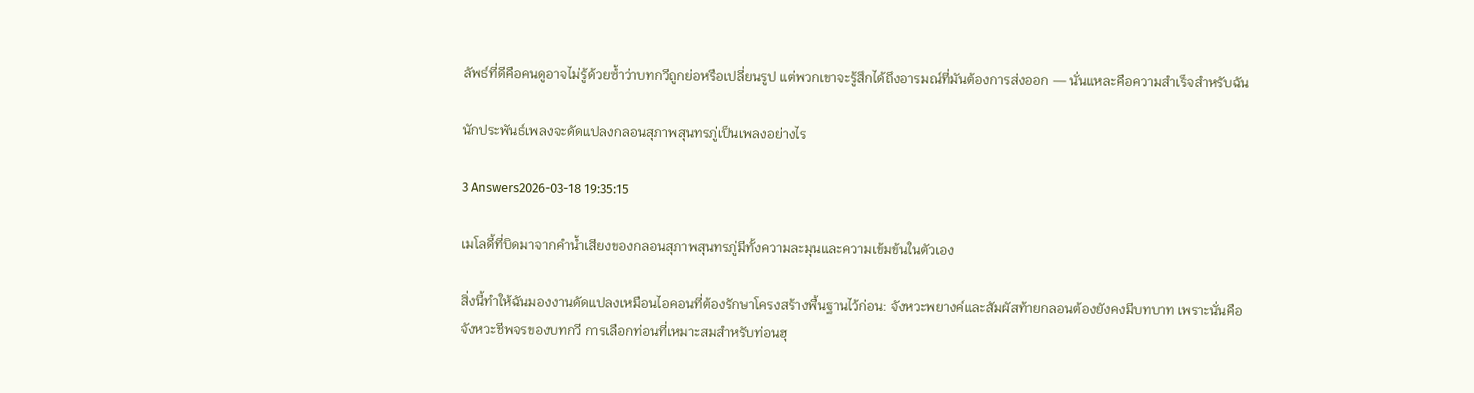ลัพธ์ที่ดีคือคนดูอาจไม่รู้ด้วยซ้ำว่าบทกวีถูกย่อหรือเปลี่ยนรูป แต่พวกเขาจะรู้สึกได้ถึงอารมณ์ที่มันต้องการส่งออก — นั่นแหละคือความสำเร็จสำหรับฉัน

นักประพันธ์เพลงจะดัดแปลงกลอนสุภาพสุนทรภู่เป็นเพลงอย่างไร

3 Answers2026-03-18 19:35:15

เมโลดี้ที่บิดมาจากคำน้ำเสียงของกลอนสุภาพสุนทรภู่มีทั้งความละมุนและความเข้มข้นในตัวเอง

สิ่งนี้ทำให้ฉันมองงานดัดแปลงเหมือนไอคอนที่ต้องรักษาโครงสร้างพื้นฐานไว้ก่อน: จังหวะพยางค์และสัมผัสท้ายกลอนต้องยังคงมีบทบาท เพราะนั่นคือจังหวะชีพจรของบทกวี การเลือกท่อนที่เหมาะสมสำหรับท่อนฮุ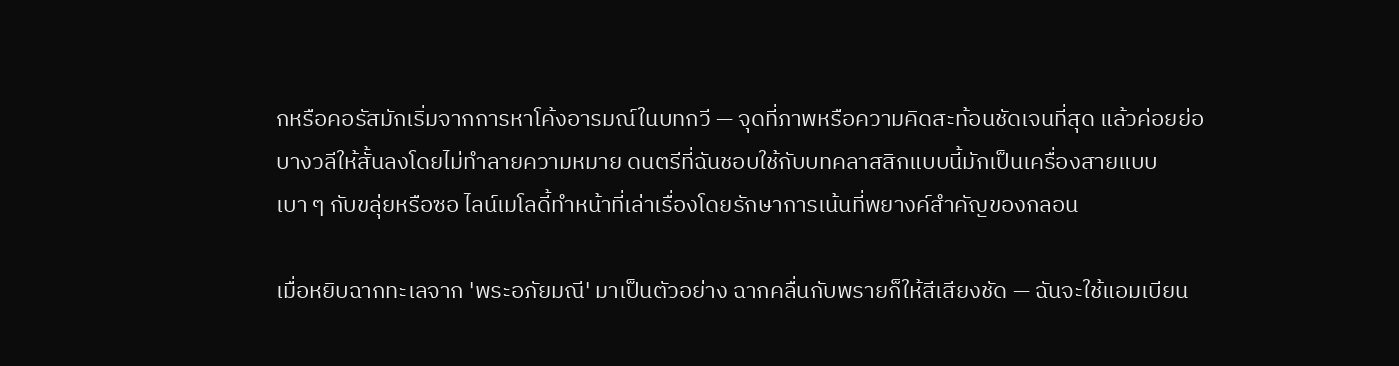กหรือคอรัสมักเริ่มจากการหาโค้งอารมณ์ในบทกวี — จุดที่ภาพหรือความคิดสะท้อนชัดเจนที่สุด แล้วค่อยย่อบางวลีให้สั้นลงโดยไม่ทำลายความหมาย ดนตรีที่ฉันชอบใช้กับบทคลาสสิกแบบนี้มักเป็นเครื่องสายแบบเบา ๆ กับขลุ่ยหรือซอ ไลน์เมโลดี้ทำหน้าที่เล่าเรื่องโดยรักษาการเน้นที่พยางค์สำคัญของกลอน

เมื่อหยิบฉากทะเลจาก 'พระอภัยมณี' มาเป็นตัวอย่าง ฉากคลื่นกับพรายก็ให้สีเสียงชัด — ฉันจะใช้แอมเบียน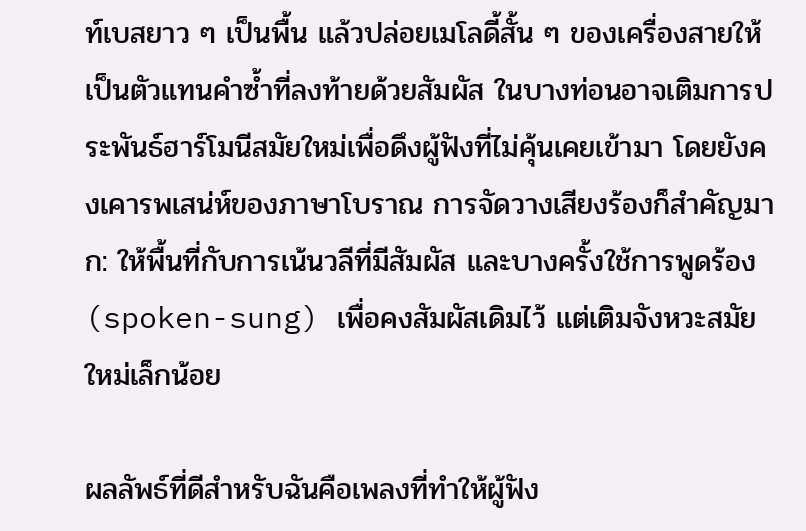ท์เบสยาว ๆ เป็นพื้น แล้วปล่อยเมโลดี้สั้น ๆ ของเครื่องสายให้เป็นตัวแทนคำซ้ำที่ลงท้ายด้วยสัมผัส ในบางท่อนอาจเติมการประพันธ์ฮาร์โมนีสมัยใหม่เพื่อดึงผู้ฟังที่ไม่คุ้นเคยเข้ามา โดยยังคงเคารพเสน่ห์ของภาษาโบราณ การจัดวางเสียงร้องก็สำคัญมาก: ให้พื้นที่กับการเน้นวลีที่มีสัมผัส และบางครั้งใช้การพูดร้อง (spoken-sung) เพื่อคงสัมผัสเดิมไว้ แต่เติมจังหวะสมัยใหม่เล็กน้อย

ผลลัพธ์ที่ดีสำหรับฉันคือเพลงที่ทำให้ผู้ฟัง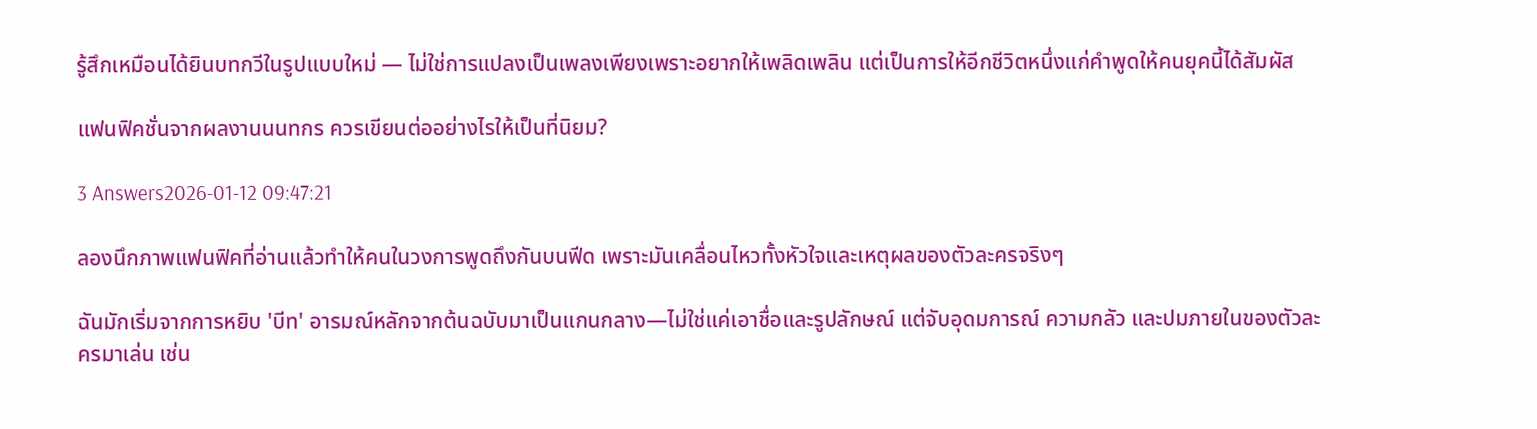รู้สึกเหมือนได้ยินบทกวีในรูปแบบใหม่ — ไม่ใช่การแปลงเป็นเพลงเพียงเพราะอยากให้เพลิดเพลิน แต่เป็นการให้อีกชีวิตหนึ่งแก่คำพูดให้คนยุคนี้ได้สัมผัส

แฟนฟิคชั่นจากผลงานนนทกร ควรเขียนต่ออย่างไรให้เป็นที่นิยม?

3 Answers2026-01-12 09:47:21

ลองนึกภาพแฟนฟิคที่อ่านแล้วทำให้คนในวงการพูดถึงกันบนฟีด เพราะมันเคลื่อนไหวทั้งหัวใจและเหตุผลของตัวละครจริงๆ

ฉันมักเริ่มจากการหยิบ 'บีท' อารมณ์หลักจากต้นฉบับมาเป็นแกนกลาง—ไม่ใช่แค่เอาชื่อและรูปลักษณ์ แต่จับอุดมการณ์ ความกลัว และปมภายในของตัวละครมาเล่น เช่น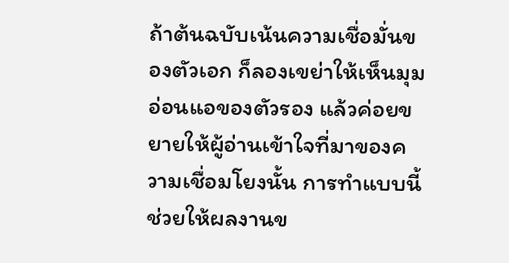ถ้าต้นฉบับเน้นความเชื่อมั่นของตัวเอก ก็ลองเขย่าให้เห็นมุมอ่อนแอของตัวรอง แล้วค่อยขยายให้ผู้อ่านเข้าใจที่มาของความเชื่อมโยงนั้น การทำแบบนี้ช่วยให้ผลงานข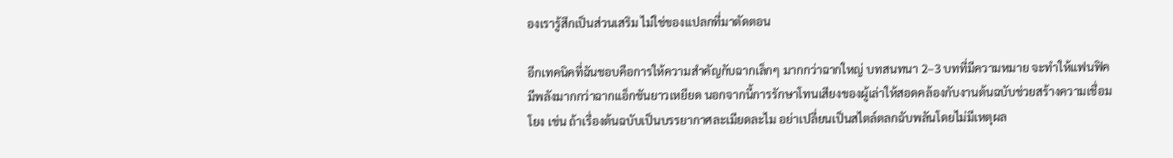องเรารู้สึกเป็นส่วนเสริม ไม่ใช่ของแปลกที่มาตัดตอน

อีกเทคนิคที่ฉันชอบคือการให้ความสำคัญกับฉากเล็กๆ มากกว่าฉากใหญ่ บทสนทนา 2–3 บทที่มีความหมาย จะทำให้แฟนฟิคมีพลังมากกว่าฉากแอ็กชันยาวเหยียด นอกจากนี้การรักษาโทนเสียงของผู้เล่าให้สอดคล้องกับงานต้นฉบับช่วยสร้างความเชื่อมโยง เช่น ถ้าเรื่องต้นฉบับเป็นบรรยากาศละเมียดละไม อย่าเปลี่ยนเป็นสไตล์ตลกฉับพลันโดยไม่มีเหตุผล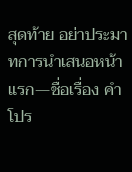สุดท้าย อย่าประมาทการนำเสนอหน้าแรก—ชื่อเรื่อง คำโปร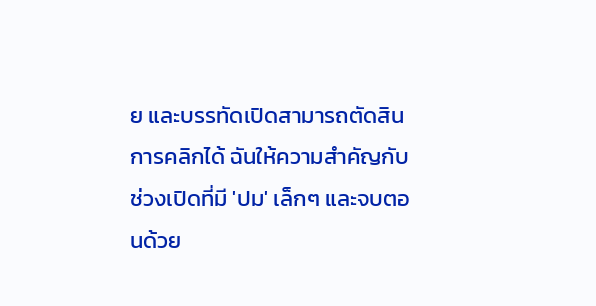ย และบรรทัดเปิดสามารถตัดสินการคลิกได้ ฉันให้ความสำคัญกับช่วงเปิดที่มี 'ปม' เล็กๆ และจบตอนด้วย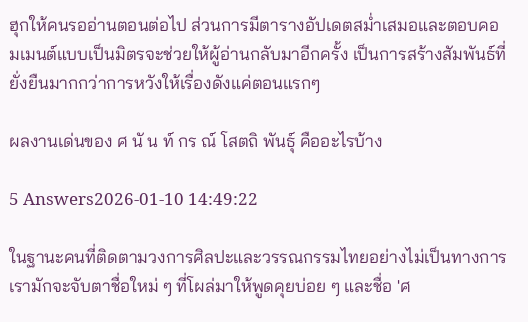ฮุกให้คนรออ่านตอนต่อไป ส่วนการมีตารางอัปเดตสม่ำเสมอและตอบคอมเมนต์แบบเป็นมิตรจะช่วยให้ผู้อ่านกลับมาอีกครั้ง เป็นการสร้างสัมพันธ์ที่ยั่งยืนมากกว่าการหวังให้เรื่องดังแค่ตอนแรกๆ

ผลงานเด่นของ ศ นั น ท์ กร ณ์ โสตถิ พันธุ์ คืออะไรบ้าง

5 Answers2026-01-10 14:49:22

ในฐานะคนที่ติดตามวงการศิลปะและวรรณกรรมไทยอย่างไม่เป็นทางการ เรามักจะจับตาชื่อใหม่ ๆ ที่โผล่มาให้พูดคุยบ่อย ๆ และชื่อ 'ศ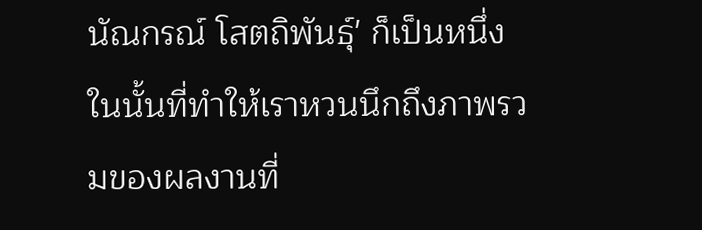นัณกรณ์ โสตถิพันธุ์' ก็เป็นหนึ่งในนั้นที่ทำให้เราหวนนึกถึงภาพรวมของผลงานที่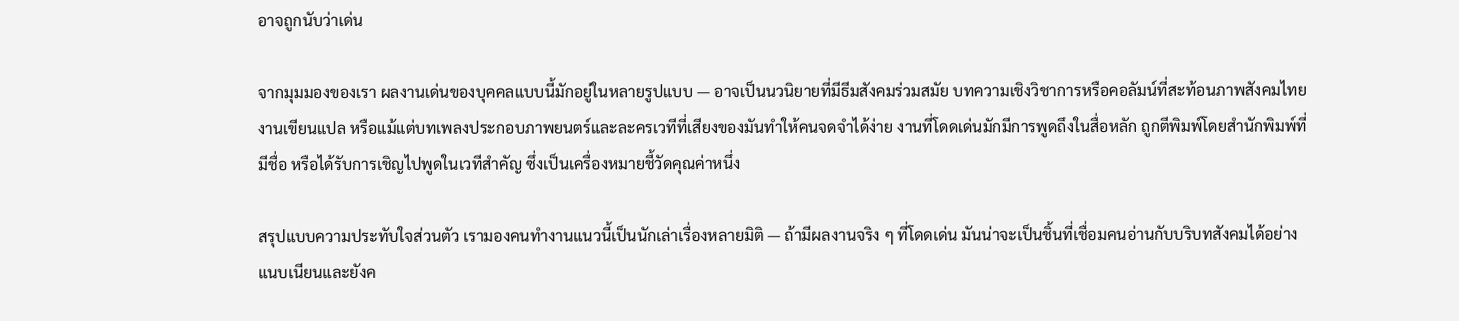อาจถูกนับว่าเด่น

จากมุมมองของเรา ผลงานเด่นของบุคคลแบบนี้มักอยู่ในหลายรูปแบบ — อาจเป็นนวนิยายที่มีธีมสังคมร่วมสมัย บทความเชิงวิชาการหรือคอลัมน์ที่สะท้อนภาพสังคมไทย งานเขียนแปล หรือแม้แต่บทเพลงประกอบภาพยนตร์และละครเวทีที่เสียงของมันทำให้คนจดจำได้ง่าย งานที่โดดเด่นมักมีการพูดถึงในสื่อหลัก ถูกตีพิมพ์โดยสำนักพิมพ์ที่มีชื่อ หรือได้รับการเชิญไปพูดในเวทีสำคัญ ซึ่งเป็นเครื่องหมายชี้วัดคุณค่าหนึ่ง

สรุปแบบความประทับใจส่วนตัว เรามองคนทำงานแนวนี้เป็นนักเล่าเรื่องหลายมิติ — ถ้ามีผลงานจริง ๆ ที่โดดเด่น มันน่าจะเป็นชิ้นที่เชื่อมคนอ่านกับบริบทสังคมได้อย่างแนบเนียนและยังค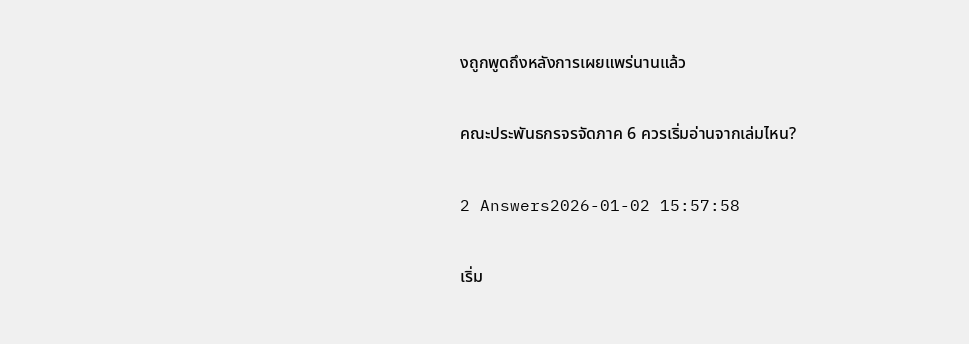งถูกพูดถึงหลังการเผยแพร่นานแล้ว

คณะประพันธกรจรจัดภาค 6 ควรเริ่มอ่านจากเล่มไหน?

2 Answers2026-01-02 15:57:58

เริ่ม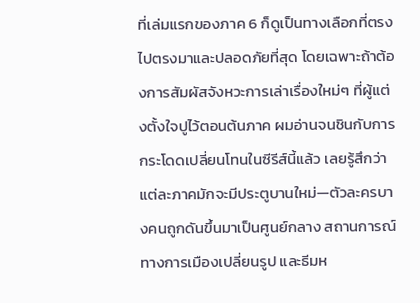ที่เล่มแรกของภาค 6 ก็ดูเป็นทางเลือกที่ตรงไปตรงมาและปลอดภัยที่สุด โดยเฉพาะถ้าต้องการสัมผัสจังหวะการเล่าเรื่องใหม่ๆ ที่ผู้แต่งตั้งใจปูไว้ตอนต้นภาค ผมอ่านจนชินกับการกระโดดเปลี่ยนโทนในซีรีส์นี้แล้ว เลยรู้สึกว่าแต่ละภาคมักจะมีประตูบานใหม่—ตัวละครบางคนถูกดันขึ้นมาเป็นศูนย์กลาง สถานการณ์ทางการเมืองเปลี่ยนรูป และธีมห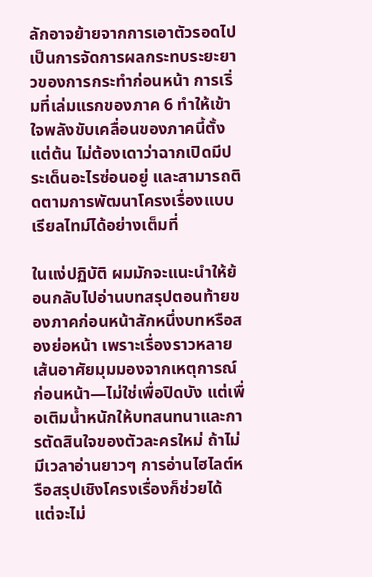ลักอาจย้ายจากการเอาตัวรอดไปเป็นการจัดการผลกระทบระยะยาวของการกระทำก่อนหน้า การเริ่มที่เล่มแรกของภาค 6 ทำให้เข้าใจพลังขับเคลื่อนของภาคนี้ตั้งแต่ต้น ไม่ต้องเดาว่าฉากเปิดมีประเด็นอะไรซ่อนอยู่ และสามารถติดตามการพัฒนาโครงเรื่องแบบเรียลไทม์ได้อย่างเต็มที่

ในแง่ปฏิบัติ ผมมักจะแนะนำให้ย้อนกลับไปอ่านบทสรุปตอนท้ายของภาคก่อนหน้าสักหนึ่งบทหรือสองย่อหน้า เพราะเรื่องราวหลายเส้นอาศัยมุมมองจากเหตุการณ์ก่อนหน้า—ไม่ใช่เพื่อปิดบัง แต่เพื่อเติมน้ำหนักให้บทสนทนาและการตัดสินใจของตัวละครใหม่ ถ้าไม่มีเวลาอ่านยาวๆ การอ่านไฮไลต์หรือสรุปเชิงโครงเรื่องก็ช่วยได้ แต่จะไม่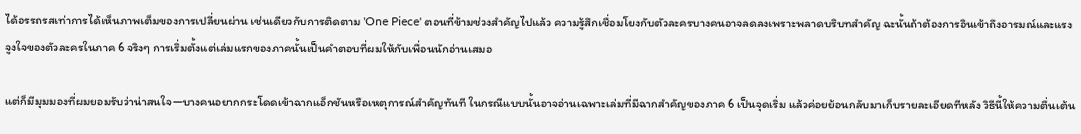ได้อรรถรสเท่าการได้เห็นภาพเต็มของการเปลี่ยนผ่าน เช่นเดียวกับการติดตาม 'One Piece' ตอนที่ข้ามช่วงสำคัญไปแล้ว ความรู้สึกเชื่อมโยงกับตัวละครบางคนอาจลดลงเพราะพลาดบริบทสำคัญ ฉะนั้นถ้าต้องการอินเข้าถึงอารมณ์และแรงจูงใจของตัวละครในภาค 6 จริงๆ การเริ่มตั้งแต่เล่มแรกของภาคนั้นเป็นคำตอบที่ผมให้กับเพื่อนนักอ่านเสมอ

แต่ก็มีมุมมองที่ผมยอมรับว่าน่าสนใจ—บางคนอยากกระโดดเข้าฉากแอ็กชันหรือเหตุการณ์สำคัญทันที ในกรณีแบบนั้นอาจอ่านเฉพาะเล่มที่มีฉากสำคัญของภาค 6 เป็นจุดเริ่ม แล้วค่อยย้อนกลับมาเก็บรายละเอียดทีหลัง วิธีนี้ให้ความตื่นเต้น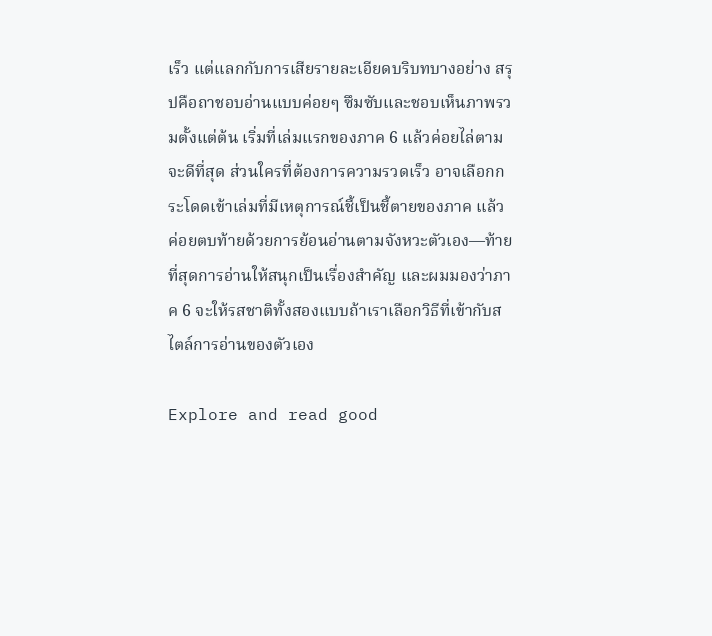เร็ว แต่แลกกับการเสียรายละเอียดบริบทบางอย่าง สรุปคือถาชอบอ่านแบบค่อยๆ ซึมซับและชอบเห็นภาพรวมตั้งแต่ต้น เริ่มที่เล่มแรกของภาค 6 แล้วค่อยไล่ตามจะดีที่สุด ส่วนใครที่ต้องการความรวดเร็ว อาจเลือกกระโดดเข้าเล่มที่มีเหตุการณ์ชี้เป็นชี้ตายของภาค แล้วค่อยตบท้ายด้วยการย้อนอ่านตามจังหวะตัวเอง—ท้ายที่สุดการอ่านให้สนุกเป็นเรื่องสำคัญ และผมมองว่าภาค 6 จะให้รสชาติทั้งสองแบบถ้าเราเลือกวิธีที่เข้ากับสไตล์การอ่านของตัวเอง

Explore and read good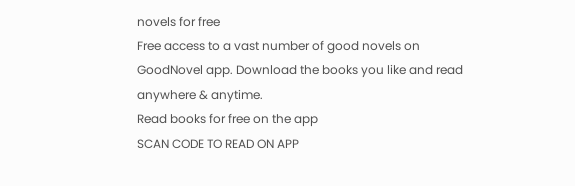novels for free
Free access to a vast number of good novels on GoodNovel app. Download the books you like and read anywhere & anytime.
Read books for free on the app
SCAN CODE TO READ ON APP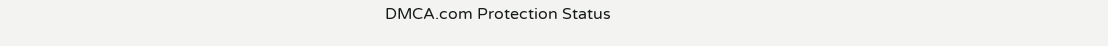DMCA.com Protection Status